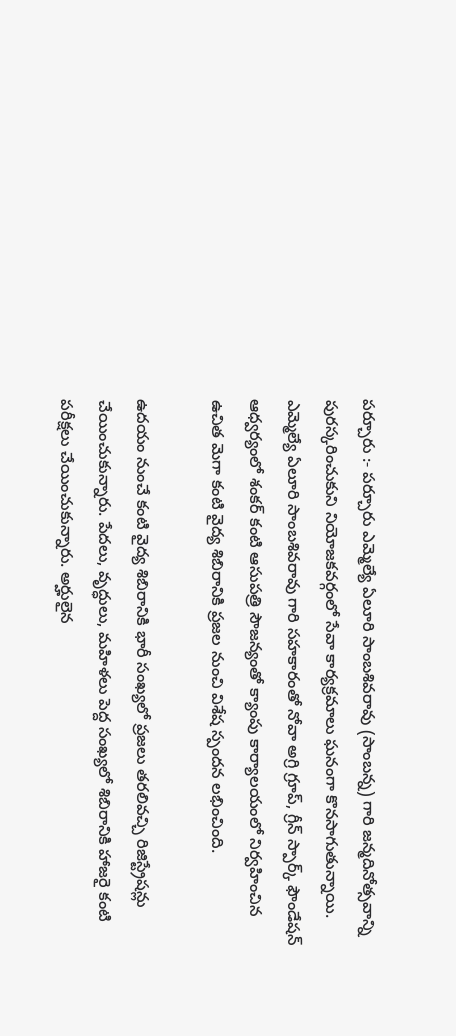పర్చూరు :- పర్చూరు ఎమ్మెల్యే ఏలూరి సాంబశివరావు (సాంబన్న) గారి జన్మదినోత్సవాన్ని పురస్కరించుకుని నియోజకవర్గంలో సేవా కార్యక్రమాలు ఘనంగా కొనసాగుతున్నాయి. ఎమ్మెల్యే ఏలూరి సాంబశివరావు గారి సహకారంతో నోవా అగ్రి గ్రూప్, గ్రీన్ స్పార్క్ ఫౌండేషన్ ఆధ్వర్యంలో శంకర్ కంటి ఆసుపత్రి సౌజన్యంతో క్యాంపు కార్యాలయంలో నిర్వహించిన ఉచిత మెగా కంటి వైద్య శిబిరానికి ప్రజల నుంచి విశేష స్పందన లభించింది.

ఉదయం నుంచే కంటి వైద్య శిబిరానికి భారీ సంఖ్యలో ప్రజలు తరలివచ్చి రిజిస్ట్రేషన్లు చేయించుకున్నారు. పేదలు, వృద్ధులు, మహిళలు పెద్ద సంఖ్యలో శిబిరానికి హాజరై కంటి పరీక్షలు చేయించుకున్నారు. అర్హులైన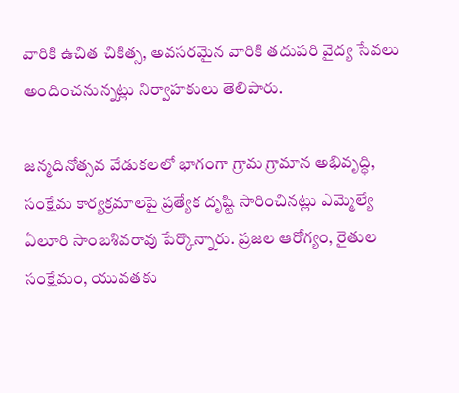వారికి ఉచిత చికిత్స, అవసరమైన వారికి తదుపరి వైద్య సేవలు అందించనున్నట్లు నిర్వాహకులు తెలిపారు.

జన్మదినోత్సవ వేడుకలలో భాగంగా గ్రామ గ్రామాన అభివృద్ధి, సంక్షేమ కార్యక్రమాలపై ప్రత్యేక దృష్టి సారించినట్లు ఎమ్మెల్యే ఏలూరి సాంబశివరావు పేర్కొన్నారు. ప్రజల ఆరోగ్యం, రైతుల సంక్షేమం, యువతకు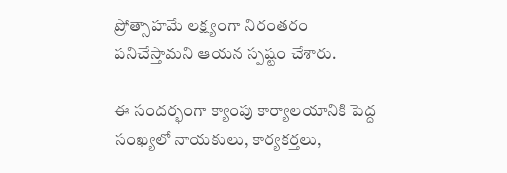ప్రోత్సాహమే లక్ష్యంగా నిరంతరం పనిచేస్తామని ఆయన స్పష్టం చేశారు.

ఈ సందర్భంగా క్యాంపు కార్యాలయానికి పెద్ద సంఖ్యలో నాయకులు, కార్యకర్తలు,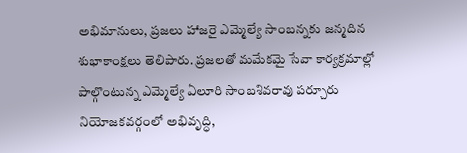అభిమానులు, ప్రజలు హాజరై ఎమ్మెల్యే సాంబన్నకు జన్మదిన శుభాకాంక్షలు తెలిపారు. ప్రజలతో మమేకమై సేవా కార్యక్రమాల్లో పాల్గొంటున్న ఎమ్మెల్యే ఏలూరి సాంబశివరావు పర్చూరు నియోజకవర్గంలో అభివృద్ధి,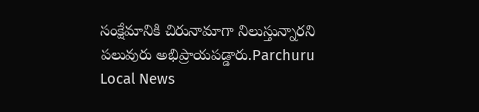సంక్షేమానికి చిరునామాగా నిలుస్తున్నారని పలువురు అభిప్రాయపడ్డారు.Parchuru Local News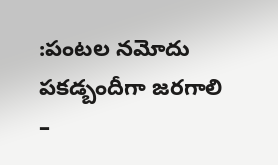:పంటల నమోదు పకడ్బందీగా జరగాలి –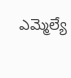ఎమ్మెల్యే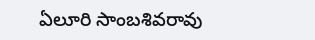ఏలూరి సాంబశివరావు